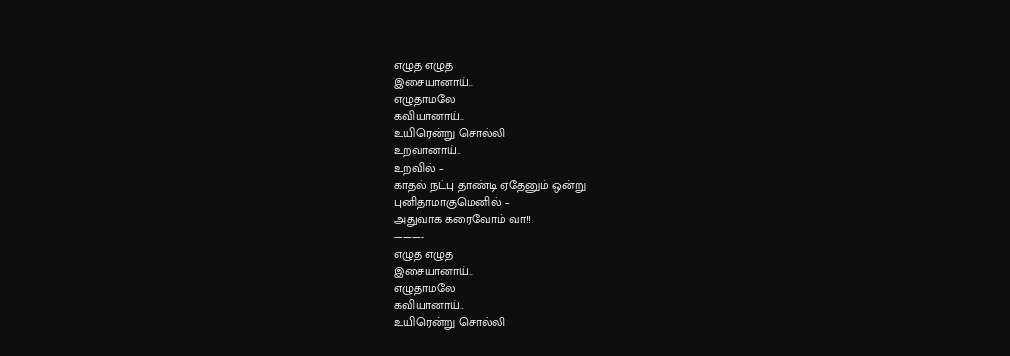எழுத எழுத
இசையானாய்..
எழுதாமலே
கவியானாய்..
உயிரென்று சொல்லி
உறவானாய்..
உறவில் –
காதல் நட்பு தாண்டி ஏதேனும் ஒன்று
புனிதாமாகுமெனில் –
அதுவாக கரைவோம் வா!!
———-
எழுத எழுத
இசையானாய்..
எழுதாமலே
கவியானாய்..
உயிரென்று சொல்லி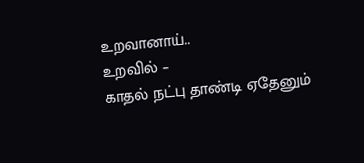உறவானாய்..
உறவில் –
காதல் நட்பு தாண்டி ஏதேனும்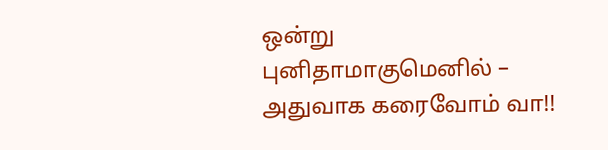ஒன்று
புனிதாமாகுமெனில் –
அதுவாக கரைவோம் வா!!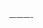———-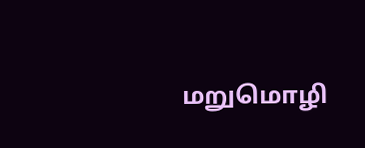மறுமொழி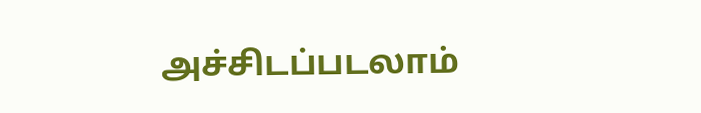அச்சிடப்படலாம்